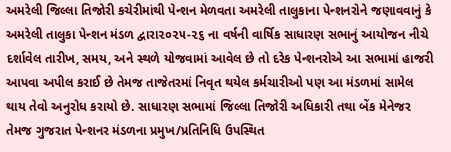અમરેલી જિલ્લા તિજોરી કચેરીમાંથી પેન્શન મેળવતા અમરેલી તાલુકાના પેન્શનરોને જણાવવાનું કે અમરેલી તાલુકા પેન્શન મંડળ દ્વારા૨૦૨૫-૨૬ ના વર્ષની વાર્ષિક સાધારણ સભાનું આયોજન નીચે દર્શાવેલ તારીખ, સમય, અને સ્થળે યોજવામાં આવેલ છે તો દરેક પેન્શનરોએ આ સભામાં હાજરી આપવા અપીલ કરાઈ છે તેમજ તાજેતરમાં નિવૃત થયેલ કર્મચારીઓ પણ આ મંડળમાં સામેલ થાય તેવો અનુરોધ કરાયો છે. સાધારણ સભામાં જિલ્લા તિજોરી અધિકારી તથા બેંક મેનેજર તેમજ ગુજરાત પેન્શનર મંડળના પ્રમુખ/પ્રતિનિધિ ઉપસ્થિત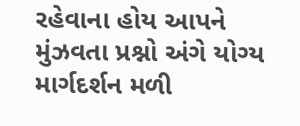રહેવાના હોય આપને મુંઝવતા પ્રશ્નો અંગે યોગ્ય માર્ગદર્શન મળી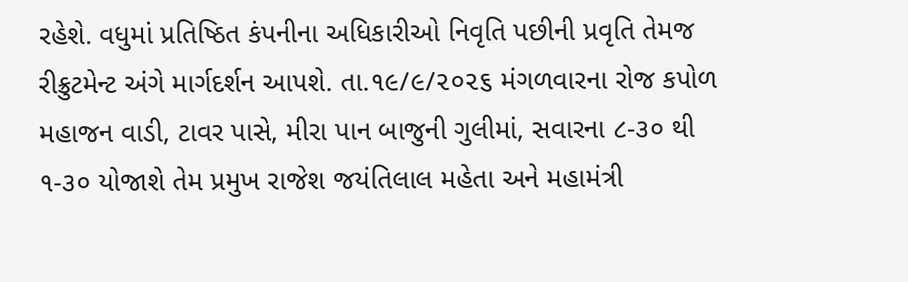રહેશે. વધુમાં પ્રતિષ્ઠિત કંપનીના અધિકારીઓ નિવૃતિ પછીની પ્રવૃતિ તેમજ રીક્રુટમેન્ટ અંગે માર્ગદર્શન આપશે. તા.૧૯/૯/૨૦૨૬ મંગળવારના રોજ કપોળ મહાજન વાડી, ટાવર પાસે, મીરા પાન બાજુની ગુલીમાં, સવારના ૮-૩૦ થી ૧-૩૦ યોજાશે તેમ પ્રમુખ રાજેશ જયંતિલાલ મહેતા અને મહામંત્રી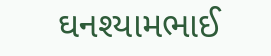ઘનશ્યામભાઈ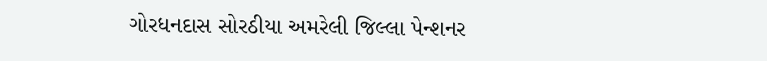ગોરધનદાસ સોરઠીયા અમરેલી જિલ્લા પેન્શનર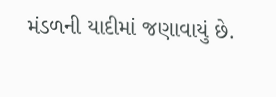મંડળની યાદીમાં જણાવાયું છે.